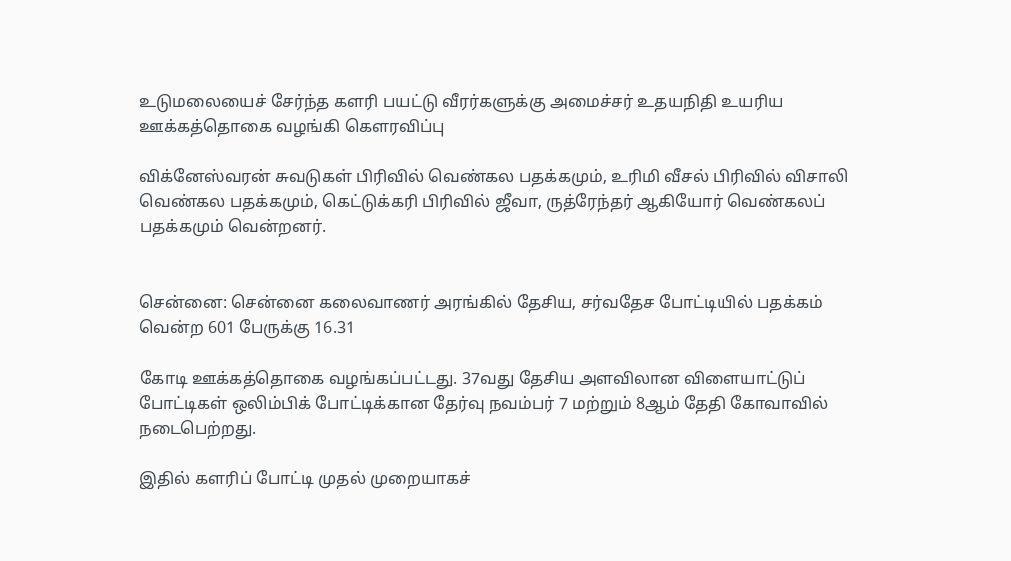உடுமலையைச் சேர்ந்த களரி பயட்டு வீரர்களுக்கு அமைச்சர் உதயநிதி உயரிய ஊக்கத்தொகை வழங்கி கௌரவிப்பு

விக்னேஸ்வரன் சுவடுகள் பிரிவில் வெண்கல பதக்கமும், உரிமி வீசல் பிரிவில் விசாலி வெண்கல பதக்கமும், கெட்டுக்கரி பிரிவில் ஜீவா, ருத்ரேந்தர் ஆகியோர் வெண்கலப் பதக்கமும் வென்றனர்.


சென்னை: சென்னை கலைவாணர் அரங்கில் தேசிய, சர்வதேச போட்டியில் பதக்கம் வென்ற 601 பேருக்கு 16.31

கோடி ஊக்கத்தொகை வழங்கப்பட்டது. 37வது தேசிய அளவிலான விளையாட்டுப் போட்டிகள் ஒலிம்பிக் போட்டிக்கான தேர்வு நவம்பர் 7 மற்றும் 8ஆம் தேதி கோவாவில் நடைபெற்றது.

இதில் களரிப் போட்டி முதல் முறையாகச்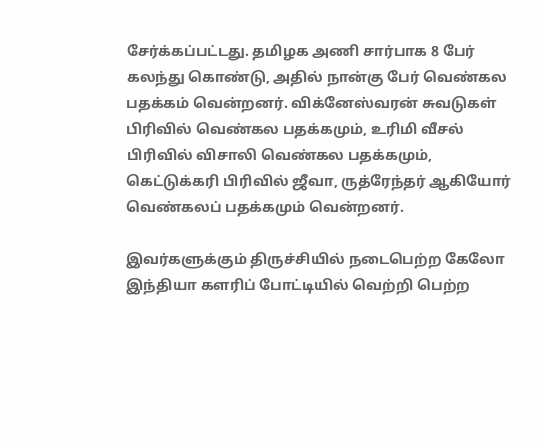சேர்க்கப்பட்டது. தமிழக அணி சார்பாக 8 பேர் கலந்து கொண்டு, அதில் நான்கு பேர் வெண்கல பதக்கம் வென்றனர். விக்னேஸ்வரன் சுவடுகள் பிரிவில் வெண்கல பதக்கமும், உரிமி வீசல் பிரிவில் விசாலி வெண்கல பதக்கமும், கெட்டுக்கரி பிரிவில் ஜீவா, ருத்ரேந்தர் ஆகியோர் வெண்கலப் பதக்கமும் வென்றனர்.

இவர்களுக்கும் திருச்சியில் நடைபெற்ற கேலோ இந்தியா களரிப் போட்டியில் வெற்றி பெற்ற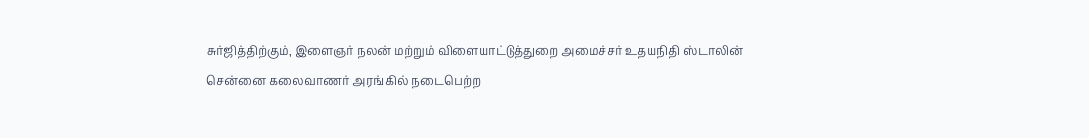சுர்ஜித்திற்கும், இளைஞர் நலன் மற்றும் விளையாட்டுத்துறை அமைச்சர் உதயநிதி ஸ்டாலின் சென்னை கலைவாணர் அரங்கில் நடைபெற்ற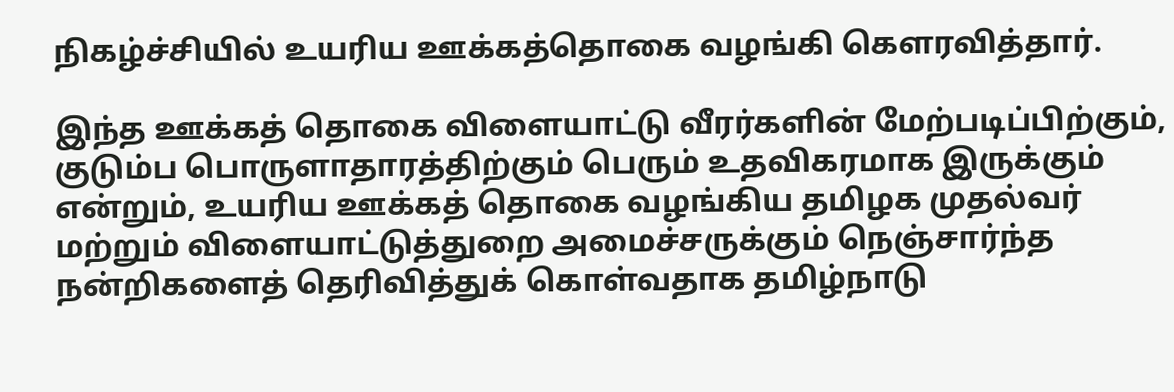நிகழ்ச்சியில் உயரிய ஊக்கத்தொகை வழங்கி கௌரவித்தார்.

இந்த ஊக்கத் தொகை விளையாட்டு வீரர்களின் மேற்படிப்பிற்கும், குடும்ப பொருளாதாரத்திற்கும் பெரும் உதவிகரமாக இருக்கும் என்றும், உயரிய ஊக்கத் தொகை வழங்கிய தமிழக முதல்வர் மற்றும் விளையாட்டுத்துறை அமைச்சருக்கும் நெஞ்சார்ந்த நன்றிகளைத் தெரிவித்துக் கொள்வதாக தமிழ்நாடு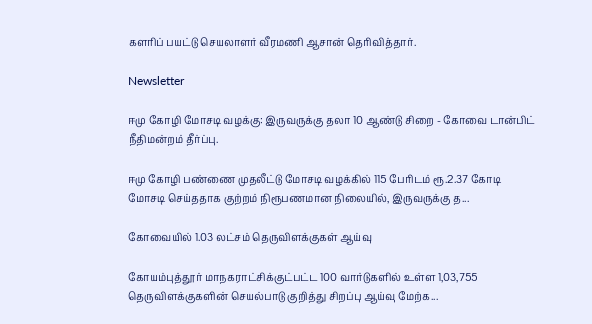களரிப் பயட்டு செயலாளர் வீரமணி ஆசான் தெரிவித்தார்.

Newsletter

ஈமு கோழி மோசடி வழக்கு: இருவருக்கு தலா 10 ஆண்டு சிறை - கோவை டான்பிட் நீதிமன்றம் தீர்ப்பு.

ஈமு கோழி பண்ணை முதலீட்டு மோசடி வழக்கில் 115 பேரிடம் ரூ.2.37 கோடி மோசடி செய்ததாக குற்றம் நிரூபணமான நிலையில், இருவருக்கு த...

கோவையில் 1.03 லட்சம் தெருவிளக்குகள் ஆய்வு

கோயம்புத்தூர் மாநகராட்சிக்குட்பட்ட 100 வார்டுகளில் உள்ள 1,03,755 தெருவிளக்குகளின் செயல்பாடு குறித்து சிறப்பு ஆய்வு மேற்க...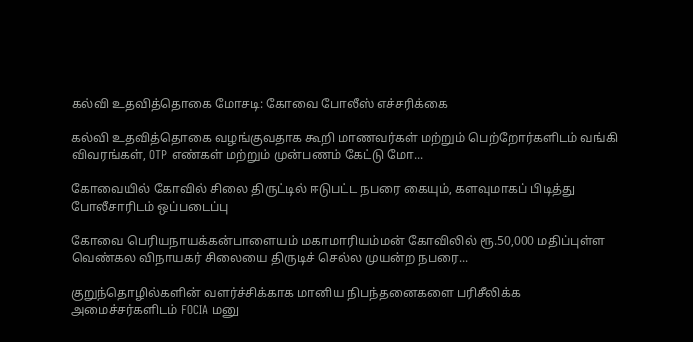கல்வி உதவித்தொகை மோசடி: கோவை போலீஸ் எச்சரிக்கை

கல்வி உதவித்தொகை வழங்குவதாக கூறி மாணவர்கள் மற்றும் பெற்றோர்களிடம் வங்கி விவரங்கள், OTP எண்கள் மற்றும் முன்பணம் கேட்டு மோ...

கோவையில் கோவில் சிலை திருட்டில் ஈடுபட்ட நபரை கையும், களவுமாகப் பிடித்து போலீசாரிடம் ஒப்படைப்பு

கோவை பெரியநாயக்கன்பாளையம் மகாமாரியம்மன் கோவிலில் ரூ.50,000 மதிப்புள்ள வெண்கல விநாயகர் சிலையை திருடிச் செல்ல முயன்ற நபரை...

குறுந்தொழில்களின் வளர்ச்சிக்காக மானிய நிபந்தனைகளை பரிசீலிக்க அமைச்சர்களிடம் FOCIA மனு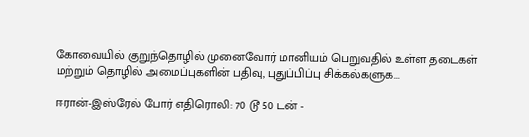கோவையில் குறுந்தொழில் முனைவோர் மானியம் பெறுவதில் உள்ள தடைகள் மற்றும் தொழில் அமைப்புகளின் பதிவு, புதுப்பிப்பு சிக்கல்களுக...

ஈரான்-இஸ்ரேல் போர் எதிரொலி: 70 டூ 50 டன் -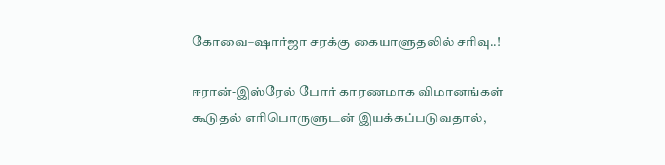கோவை–ஷார்ஜா சரக்கு கையாளுதலில் சரிவு..!

ஈரான்-இஸ்ரேல் போர் காரணமாக விமானங்கள் கூடுதல் எரிபொருளுடன் இயக்கப்படுவதால்,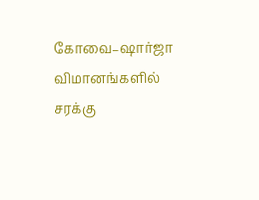கோவை–ஷார்ஜா விமானங்களில் சரக்கு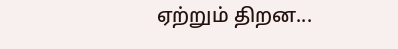ஏற்றும் திறன...